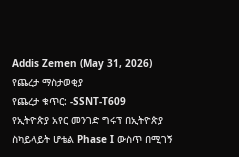Addis Zemen (May 31, 2026)
የጨረታ ማስታወቂያ
የጨረታ ቁጥር: -SSNT-T609
የኢትዮጵያ አየር መንገድ ግሩፕ በኢትዮጵያ ስካይላይት ሆቴል Phase I ውስጥ በሚገኝ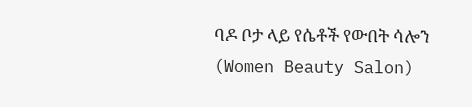ባዶ ቦታ ላይ የሴቶች የውበት ሳሎን (Women Beauty Salon)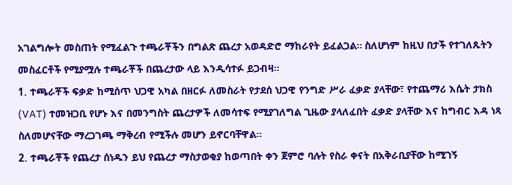አገልግሎት መስጠት የሚፈልጉ ተጫራቾችን በግልጽ ጨረታ አወዳድሮ ማከራየት ይፈልጋል። ስለሆነም ከዚህ በታች የተገለጹትን መስፈርቶች የሚያሟሉ ተጫራቾች በጨረታው ላይ እንዲሳተፉ ይጋብዛ።
1. ተጫራቾች ፍቃድ ከሚሰጥ ህጋዊ አካል በዘርፉ ለመስራት የታደሰ ህጋዊ የንግድ ሥራ ፈቃድ ያላቸው፣ የተጨማሪ እሴት ታክስ (VAT) ተመዝጋቢ የሆኑ እና በመንግስት ጨረታዎች ለመሳተፍ የሚያገለግል ጊዜው ያላለፈበት ፈቃድ ያላቸው እና ከግብር እዳ ነጻ ስለመሆናቸው ማረጋገጫ ማቅረብ የሚችሉ መሆን ይኖርባቸዋል።
2. ተጫራቾች የጨረታ ሰነዱን ይህ የጨረታ ማስታወቂያ ከወጣበት ቀን ጀምሮ ባሉት የስራ ቀናት በአቅራቢያቸው ከሚገኝ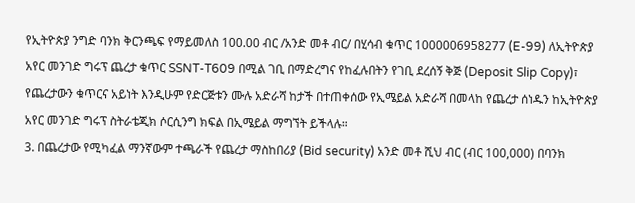የኢትዮጵያ ንግድ ባንክ ቅርንጫፍ የማይመለስ 100.00 ብር /አንድ መቶ ብር/ በሂሳብ ቁጥር 1000006958277 (E-99) ለኢትዮጵያ አየር መንገድ ግሩፕ ጨረታ ቁጥር SSNT-T609 በሚል ገቢ በማድረግና የከፈሉበትን የገቢ ደረሰኝ ቅጅ (Deposit Slip Copy)፣ የጨረታውን ቁጥርና አይነት እንዲሁም የድርጅቱን ሙሉ አድራሻ ከታች በተጠቀሰው የኢሜይል አድራሻ በመላከ የጨረታ ሰነዱን ከኢትዮጵያ አየር መንገድ ግሩፕ ስትራቴጂክ ሶርሲንግ ክፍል በኢሜይል ማግኘት ይችላሉ።
3. በጨረታው የሚካፈል ማንኛውም ተጫራች የጨረታ ማስከበሪያ (Bid security) አንድ መቶ ሺህ ብር (ብር 100,000) በባንክ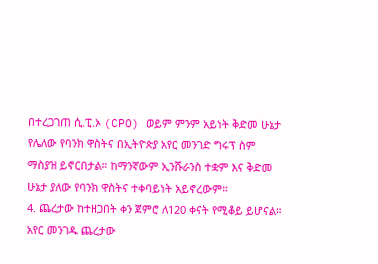በተረጋገጠ ሲ.ፒ.ኦ (CPO) ወይም ምንም አይነት ቅድመ ሁኔታ የሌለው የባንክ ዋስትና በኢትዮጵያ አየር መንገድ ግሩፕ ስም ማስያዝ ይኖርበታል። ከማንኛውም ኢንሹራንስ ተቋም እና ቅድመ ሁኔታ ያለው የባንክ ዋስትና ተቀባይነት አይኖረውም።
4. ጨረታው ከተዘጋበት ቀን ጀምሮ ለ120 ቀናት የሚቆይ ይሆናል። አየር መንገዱ ጨረታው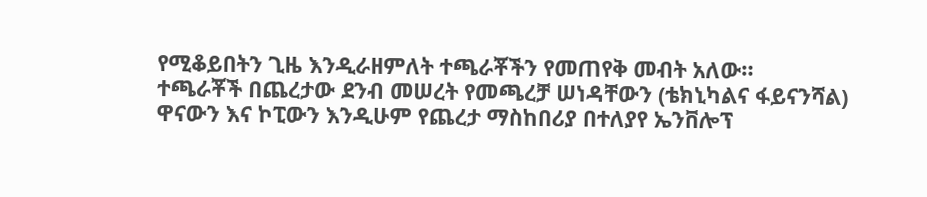የሚቆይበትን ጊዜ እንዲራዘምለት ተጫራቾችን የመጠየቅ መብት አለው።
ተጫራቾች በጨረታው ደንብ መሠረት የመጫረቻ ሠነዳቸውን (ቴክኒካልና ፋይናንሻል) ዋናውን እና ኮፒውን እንዲሁም የጨረታ ማስከበሪያ በተለያየ ኤንቨሎፕ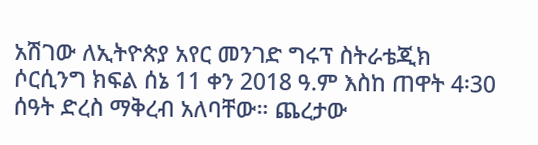አሽገው ለኢትዮጵያ አየር መንገድ ግሩፕ ስትራቴጂክ ሶርሲንግ ክፍል ሰኔ 11 ቀን 2018 ዓ.ም እስከ ጠዋት 4፡30 ሰዓት ድረስ ማቅረብ አለባቸው። ጨረታው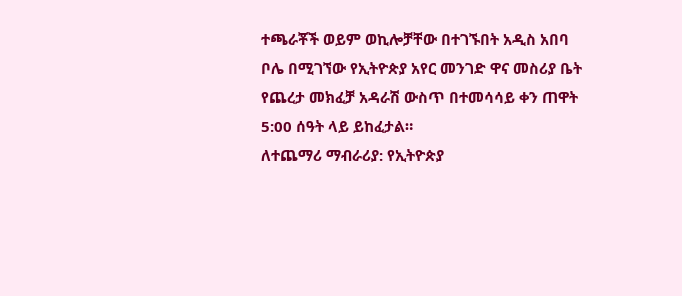ተጫራቾች ወይም ወኪሎቻቸው በተገኙበት አዲስ አበባ ቦሌ በሚገኘው የኢትዮጵያ አየር መንገድ ዋና መስሪያ ቤት የጨረታ መክፈቻ አዳራሽ ውስጥ በተመሳሳይ ቀን ጠዋት 5:00 ሰዓት ላይ ይከፈታል።
ለተጨማሪ ማብራሪያ: የኢትዮጵያ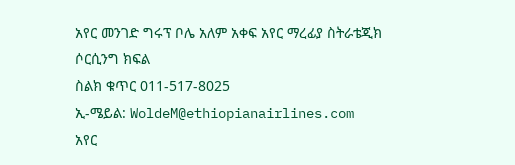አየር መንገድ ግሩፕ ቦሌ አለም አቀፍ አየር ማረፊያ ስትራቴጂክ ሶርሲንግ ክፍል
ስልክ ቁጥር 011-517-8025
ኢ-ሜይል: WoldeM@ethiopianairlines.com
አየር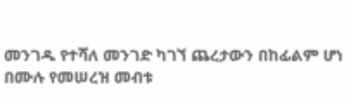መንገዱ የተሻለ መንገድ ካገኘ ጨረታውን በከፊልም ሆነ በሙሉ የመሠረዝ መብቱ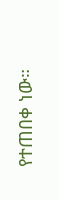የተጠበቀ ነው።